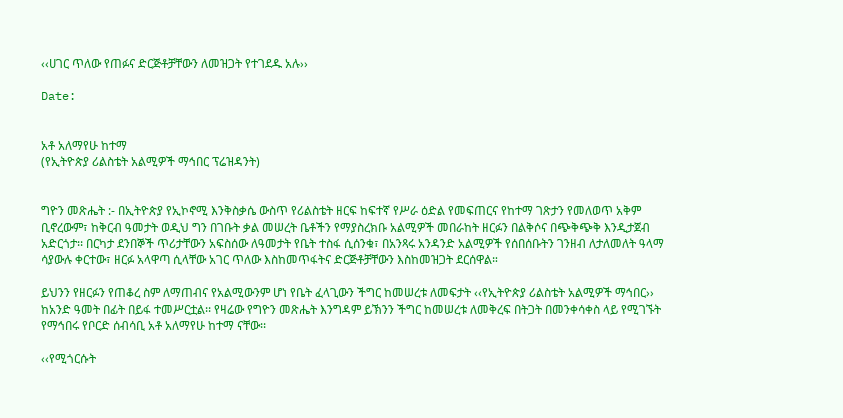‹‹ሀገር ጥለው የጠፉና ድርጅቶቻቸውን ለመዝጋት የተገደዱ አሉ››

Date:


አቶ አለማየሁ ከተማ
(የኢትዮጵያ ሪልስቴት አልሚዎች ማኅበር ፕሬዝዳንት)


ግዮን መጽሔት :- በኢትዮጵያ የኢኮኖሚ እንቅስቃሴ ውስጥ የሪልስቴት ዘርፍ ከፍተኛ የሥራ ዕድል የመፍጠርና የከተማ ገጽታን የመለወጥ አቅም ቢኖረውም፣ ከቅርብ ዓመታት ወዲህ ግን በገቡት ቃል መሠረት ቤቶችን የማያስረክቡ አልሚዎች መበራከት ዘርፉን በልቅሶና በጭቅጭቅ እንዲታጀብ አድርጎታ፡፡ በርካታ ደንበኞች ጥሪታቸውን አፍስሰው ለዓመታት የቤት ተስፋ ሲሰንቁ፣ በአንጻሩ አንዳንድ አልሚዎች የሰበሰቡትን ገንዘብ ለታለመለት ዓላማ ሳያውሉ ቀርተው፣ ዘርፉ አላዋጣ ሲላቸው አገር ጥለው እስከመጥፋትና ድርጅቶቻቸውን እስከመዝጋት ደርሰዋል።

ይህንን የዘርፉን የጠቆረ ስም ለማጠብና የአልሚውንም ሆነ የቤት ፈላጊውን ችግር ከመሠረቱ ለመፍታት ‹‹የኢትዮጵያ ሪልስቴት አልሚዎች ማኅበር›› ከአንድ ዓመት በፊት በይፋ ተመሥርቷል፡፡ የዛሬው የግዮን መጽሔት እንግዳም ይኽንን ችግር ከመሠረቱ ለመቅረፍ በትጋት በመንቀሳቀስ ላይ የሚገኙት የማኅበሩ የቦርድ ሰብሳቢ አቶ አለማየሁ ከተማ ናቸው፡፡

‹‹የሚጎርሱት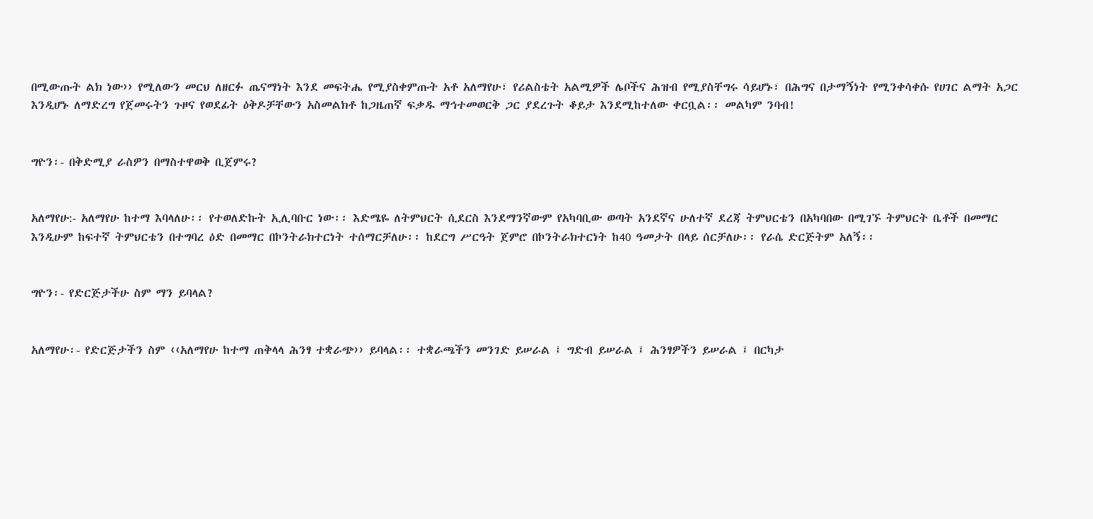በሚውጡት ልክ ነው›› የሚለውን መርህ ለዘርፉ ጤናማነት እንደ መፍትሔ የሚያስቀምጡት አቶ አለማየሁ፣ የሪልስቴት አልሚዎች ሌቦችና ሕዝብ የሚያስቸግሩ ሳይሆኑ፣ በሕግና በታማኝነት የሚንቀሳቀሱ የሀገር ልማት አጋር እንዲሆኑ ለማድረግ የጀመሩትን ጉዞና የወደፊት ዕቅዶቻቸውን አስመልክቶ ከጋዜጠኛ ፍቃዱ ማኅተመወርቅ ጋር ያደረጉት ቆይታ እንደሚከተለው ቀርቧል፡፡ መልካም ንባብ!


ግዮን፡- በቅድሚያ ራስዎን በማስተዋወቅ ቢጀምሩ?


አለማየሁ:- አለማየሁ ከተማ እባላለሁ፡፡ የተወለድኩት ኢሊባቡር ነው፡፡ እድሜዬ ለትምህርት ሲደርስ እንደማንኛውም የአካባቢው ወጣት አንደኛና ሁለተኛ ደረጃ ትምህርቴን በአካባበው በሚገኙ ትምህርት ቤቶች በመማር እንዲሁም ከፍተኛ ትምህርቴን በተግባረ ዕድ በመማር በኮንትራክተርነት ተሰማርቻለሁ፡፡ ከደርግ ሥርዓት ጀምሮ በኮንትራክተርነት ከ40 ዓመታት በላይ ሰርቻለሁ፡፡ የራሴ ድርጅትም አለኝ፡፡


ግዮን፡- የድርጅታችሁ ስም ማን ይባላል?


አለማየሁ፡- የድርጅታችን ስም ‹‹አለማየሁ ከተማ ጠቅላላ ሕንፃ ተቋራጭ›› ይባላል፡፡ ተቋራጫችን መንገድ ይሠራል ፤ ግድብ ይሠራል ፤ ሕንፃዎችን ይሠራል ፤ በርካታ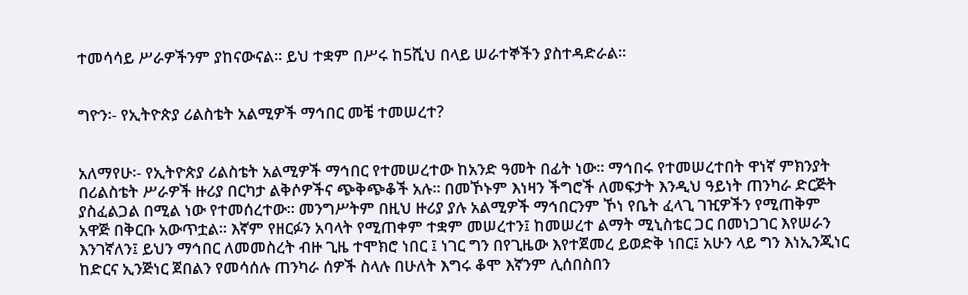ተመሳሳይ ሥራዎችንም ያከናውናል፡፡ ይህ ተቋም በሥሩ ከ5ሺህ በላይ ሠራተኞችን ያስተዳድራል፡፡


ግዮን፡- የኢትዮጵያ ሪልስቴት አልሚዎች ማኅበር መቼ ተመሠረተ?


አለማየሁ፡- የኢትዮጵያ ሪልስቴት አልሚዎች ማኅበር የተመሠረተው ከአንድ ዓመት በፊት ነው፡፡ ማኅበሩ የተመሠረተበት ዋነኛ ምክንያት በሪልስቴት ሥራዎች ዙሪያ በርካታ ልቅሶዎችና ጭቅጭቆች አሉ፡፡ በመኾኑም እነዛን ችግሮች ለመፍታት እንዲህ ዓይነት ጠንካራ ድርጅት ያስፈልጋል በሚል ነው የተመሰረተው፡፡ መንግሥትም በዚህ ዙሪያ ያሉ አልሚዎች ማኅበርንም ኾነ የቤት ፈላጊ ገዢዎችን የሚጠቅም አዋጅ በቅርቡ አውጥቷል፡፡ እኛም የዘርፉን አባላት የሚጠቀም ተቋም መሠረተን፤ ከመሠረተ ልማት ሚኒስቴር ጋር በመነጋገር እየሠራን እንገኛለን፤ ይህን ማኅበር ለመመስረት ብዙ ጊዜ ተሞክሮ ነበር ፤ ነገር ግን በየጊዜው እየተጀመረ ይወድቅ ነበር፤ አሁን ላይ ግን እነኢንጂነር ከድርና ኢንጅነር ጀበልን የመሳሰሉ ጠንካራ ሰዎች ስላሉ በሁለት እግሩ ቆሞ እኛንም ሊሰበስበን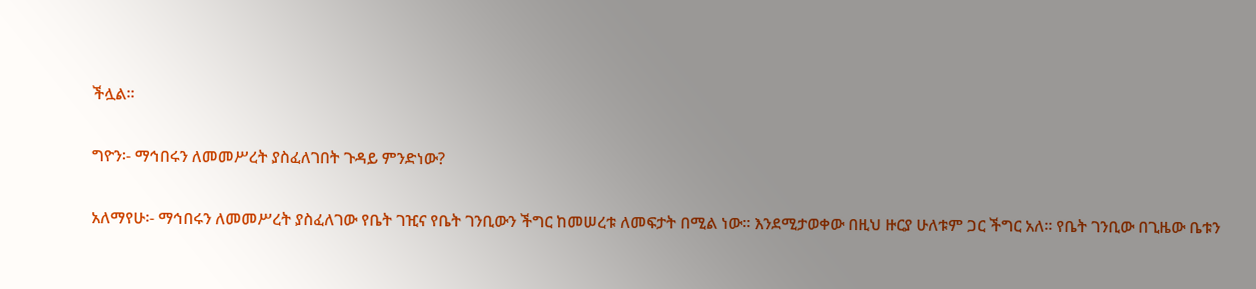ችሏል፡፡


ግዮን፡- ማኅበሩን ለመመሥረት ያስፈለገበት ጉዳይ ምንድነው?


አለማየሁ፡- ማኅበሩን ለመመሥረት ያስፈለገው የቤት ገዢና የቤት ገንቢውን ችግር ከመሠረቱ ለመፍታት በሚል ነው፡፡ እንደሚታወቀው በዚህ ዙርያ ሁለቱም ጋር ችግር አለ፡፡ የቤት ገንቢው በጊዜው ቤቱን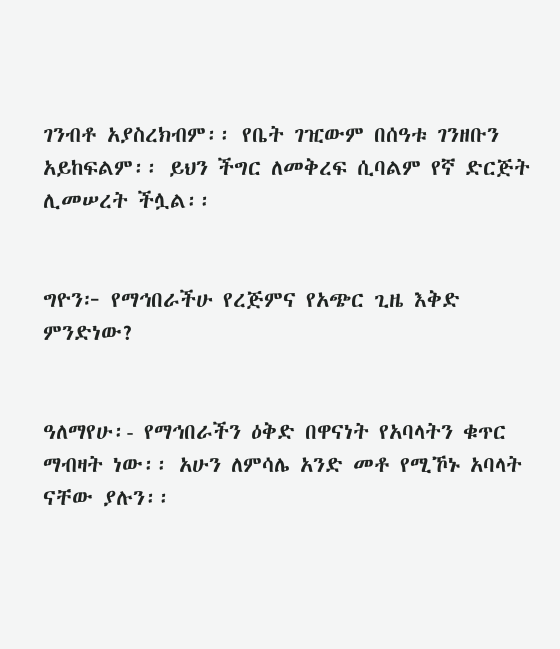ገንብቶ አያስረክብም፡፡ የቤት ገዢውም በሰዓቱ ገንዘቡን አይከፍልም፡፡ ይህን ችግር ለመቅረፍ ሲባልም የኛ ድርጅት ሊመሠረት ችሏል፡፡


ግዮን፦ የማኅበራችሁ የረጅምና የአጭር ጊዜ እቅድ ምንድነው?


ዓለማየሁ፡- የማኅበራችን ዕቅድ በዋናነት የአባላትን ቁጥር ማብዛት ነው፡፡ አሁን ለምሳሌ አንድ መቶ የሚኾኑ አባላት ናቸው ያሉን፡፡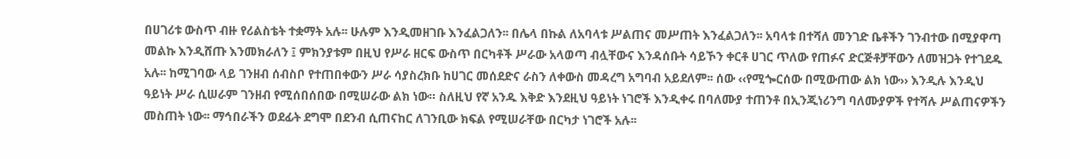በሀገሪቱ ውስጥ ብዙ የሪልስቴት ተቋማት አሉ፡፡ ሁሉም እንዲመዘገቡ እንፈልጋለን፡፡ በሌላ በኩል ለአባላቱ ሥልጠና መሥጠት እንፈልጋለን፡፡ አባላቱ በተሻለ መንገድ ቤቶችን ገንብተው በሚያዋጣ መልኩ እንዲሸጡ እንመክራለን ፤ ምክንያቱም በዚህ የሥራ ዘርፍ ውስጥ በርካቶች ሥራው አላወጣ ብሏቸውና እንዳሰቡት ሳይኾን ቀርቶ ሀገር ጥለው የጠፉና ድርጅቶቻቸውን ለመዝጋት የተገደዱ አሉ፡፡ ከሚገባው ላይ ገንዘብ ሰብስቦ የተጠበቀውን ሥራ ሳያስረክቡ ከሀገር መሰደድና ራስን ለቀውስ መዳረግ አግባብ አይደለም፡፡ ሰው ‹‹የሚጐርሰው በሚውጠው ልክ ነው›› እንዲሉ እንዲህ ዓይነት ሥራ ሲሠራም ገንዘብ የሚሰበሰበው በሚሠራው ልክ ነው። ስለዚህ የኛ አንዱ እቅድ እንደዚህ ዓይነት ነገሮች እንዲቀሩ በባለሙያ ተጠንቶ በኢንጂነሪንግ ባለሙያዎች የተሻሉ ሥልጠናዎችን መስጠት ነው፡፡ ማኅበራችን ወደፊት ደግሞ በደንብ ሲጠናከር ለገንቢው ክፍል የሚሠራቸው በርካታ ነገሮች አሉ፡፡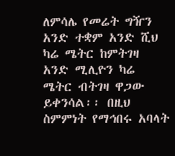ለምሳሌ የመሬት ግዥን አንድ ተቋም አንድ ሺህ ካሬ ሜትር ከምትገዛ አንድ ሚሊዮን ካሬ ሜትር ብትገዛ ዋጋው ይቀንሳል፡፡ በዚህ ስምምነት የማኅበሩ አባላት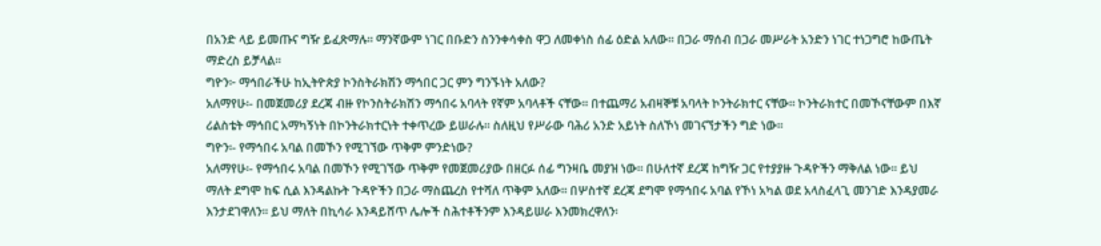በአንድ ላይ ይመጡና ግዥ ይፈጽማሉ፡፡ ማንኛውም ነገር በቡድን ስንንቀሳቀስ ዋጋ ለመቀነስ ሰፊ ዕድል አለው፡፡ በጋራ ማሰብ በጋራ መሥራት አንድን ነገር ተነጋግሮ ከውጤት ማድረስ ይቻላል፡፡
ግዮን፦ ማኅበራችሁ ከኢትዮጵያ ኮንስትራክሽን ማኅበር ጋር ምን ግንኙነት አለው?
አለማየሁ፡- በመጀመሪያ ደረጃ ብዙ የኮንስትራክሽን ማኅበሩ አባላት የኛም አባላቶች ናቸው፡፡ በተጨማሪ አብዛኞቹ አባላት ኮንትራክተር ናቸው። ኮንትራክተር በመኾናቸውም በእኛ ሪልስቴት ማኅበር አማካኝነት በኮንትራክተርነት ተቀጥረው ይሠራሉ፡፡ ስለዚህ የሥራው ባሕሪ አንድ አይነት ስለኾነ መገናኘታችን ግድ ነው፡፡
ግዮን፡- የማኅበሩ አባል በመኾን የሚገኘው ጥቅም ምንድነው?
አለማየሁ፡- የማኅበሩ አባል በመኾን የሚገኘው ጥቅም የመጀመሪያው በዘርፉ ሰፊ ግንዛቤ መያዝ ነው። በሁለተኛ ደረጃ ከግዥ ጋር የተያያዙ ጉዳዮችን ማቅለል ነው፡፡ ይህ ማለት ደግሞ ከፍ ሲል እንዳልኩት ጉዳዮችን በጋራ ማስጨረስ የተሻለ ጥቅም አለው፡፡ በሦስተኛ ደረጃ ደግሞ የማኅበሩ አባል የኾነ አካል ወደ አላስፈላጊ መንገድ እንዳያመራ እንታደገዋለን፡፡ ይህ ማለት በኪሳራ እንዳይሸጥ ሌሎች ስሕተቶችንም እንዳይሠራ እንመክረዋለን፡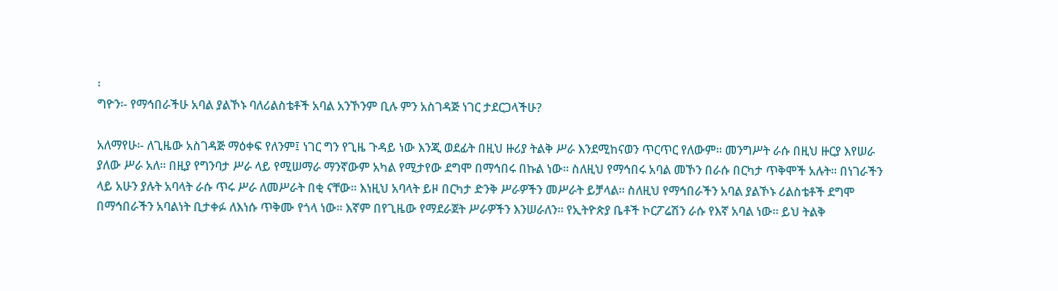፡
ግዮን፡- የማኅበራችሁ አባል ያልኾኑ ባለሪልስቴቶች አባል አንኾንም ቢሉ ምን አስገዳጅ ነገር ታደርጋላችሁ?

አለማየሁ፡- ለጊዜው አስገዳጅ ማዕቀፍ የለንም፤ ነገር ግን የጊዜ ጉዳይ ነው እንጂ ወደፊት በዚህ ዙሪያ ትልቅ ሥራ እንደሚከናወን ጥርጥር የለውም። መንግሥት ራሱ በዚህ ዙርያ እየሠራ ያለው ሥራ አለ፡፡ በዚያ የግንባታ ሥራ ላይ የሚሠማራ ማንኛውም አካል የሚታየው ደግሞ በማኅበሩ በኩል ነው፡፡ ስለዚህ የማኅበሩ አባል መኾን በራሱ በርካታ ጥቅሞች አሉት፡፡ በነገራችን ላይ አሁን ያሉት አባላት ራሱ ጥሩ ሥራ ለመሥራት በቂ ናቸው፡፡ እነዚህ አባላት ይዞ በርካታ ድንቅ ሥራዎችን መሥራት ይቻላል፡፡ ስለዚህ የማኅበራችን አባል ያልኾኑ ሪልስቴቶች ደግሞ በማኅበራችን አባልነት ቢታቀፉ ለእነሱ ጥቅሙ የጎላ ነው፡፡ እኛም በየጊዜው የማደራጀት ሥራዎችን እንሠራለን፡፡ የኢትዮጵያ ቤቶች ኮርፖሬሽን ራሱ የእኛ አባል ነው፡፡ ይህ ትልቅ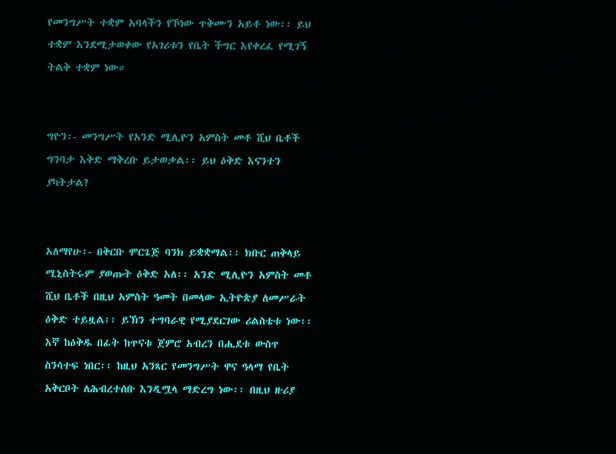የመንግሥት ተቋም አባላችን የኾነው ጥቅሙን አይቶ ነው፡፡ ይህ ተቋም እንደሚታወቀው የአገሪቱን የቤት ችግር እየቀረፈ የሚገኝ ትልቅ ተቋም ነው።


ግዮን፡- መንግሥት የአንድ ሚሊዮን አምስት መቶ ሺህ ቤቶች ግንባታ እቅድ ማቅረቡ ይታወቃል፡፡ ይህ ዕቅድ እናንተን ያካትታል?


አለማየሁ፡- በቅርቡ ሞርጌጅ ባንክ ይቋቋማል፡፡ ክቡር ጠቅላይ ሚኒስትሩም ያወጡት ዕቅድ አለ፡፡ አንድ ሚሊዮን አምስት መቶ ሺህ ቤቶች በዚህ አምስት ዓመት በመላው ኢትዮጵያ ለመሥራት ዕቅድ ተይዟል፡፡ ይኽን ተግባራዊ የሚያደርገው ሪልስቴቱ ነው፡፡ እኛ ከዕቅዱ በፊት ከጥናቱ ጀምሮ አብረን በሒደቱ ውስጥ ስንሳተፍ ነበር፡፡ ከዚህ አንጻር የመንግሥት ዋና ዓላማ የቤት አቅርቦት ለሕብረተሰቡ እንዲሟላ ማድረግ ነው፡፡ በዚህ ዙሪያ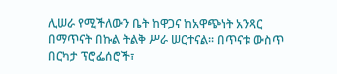ሊሠራ የሚችለውን ቤት ከዋጋና ከአዋጭነት አንጻር በማጥናት በኩል ትልቅ ሥራ ሠርተናል፡፡ በጥናቱ ውስጥ በርካታ ፕሮፌሰሮች፣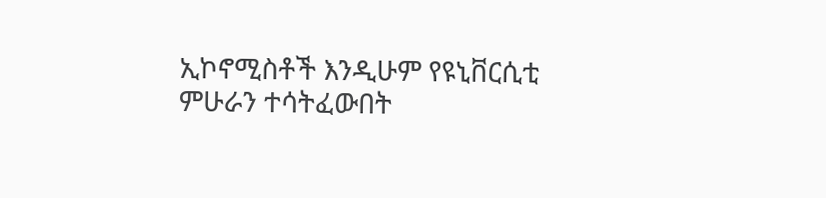ኢኮኖሚስቶች እንዲሁም የዩኒቨርሲቲ ምሁራን ተሳትፈውበት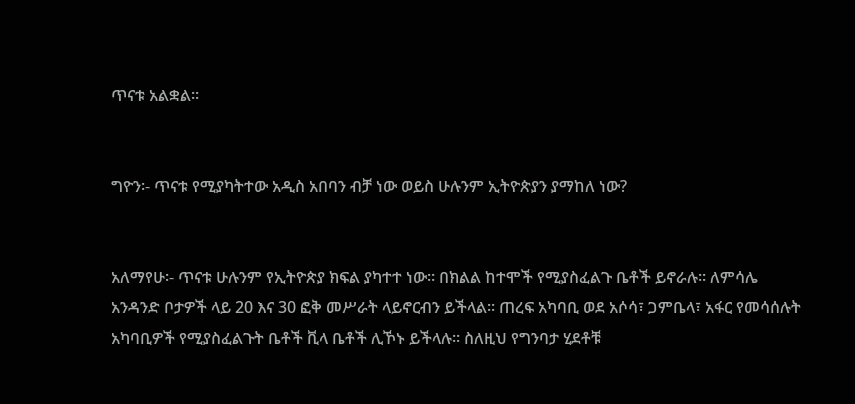ጥናቱ አልቋል፡፡


ግዮን፡- ጥናቱ የሚያካትተው አዲስ አበባን ብቻ ነው ወይስ ሁሉንም ኢትዮጵያን ያማከለ ነው?


አለማየሁ፡- ጥናቱ ሁሉንም የኢትዮጵያ ክፍል ያካተተ ነው። በክልል ከተሞች የሚያስፈልጉ ቤቶች ይኖራሉ፡፡ ለምሳሌ አንዳንድ ቦታዎች ላይ 20 እና 30 ፎቅ መሥራት ላይኖርብን ይችላል፡፡ ጠረፍ አካባቢ ወደ አሶሳ፣ ጋምቤላ፣ አፋር የመሳሰሉት አካባቢዎች የሚያስፈልጉት ቤቶች ቪላ ቤቶች ሊኾኑ ይችላሉ፡፡ ስለዚህ የግንባታ ሂደቶቹ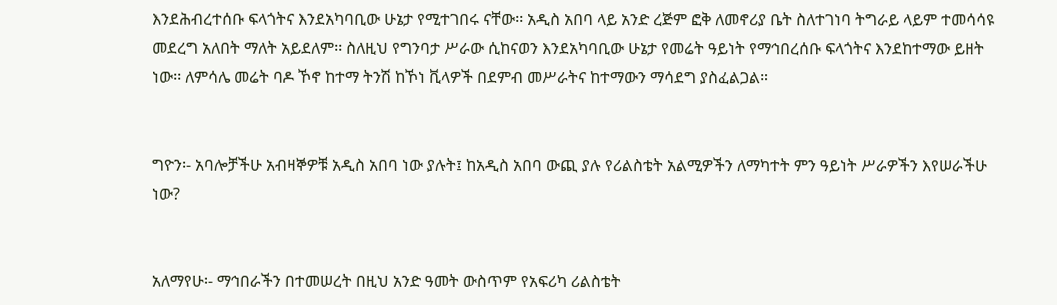እንደሕብረተሰቡ ፍላጎትና እንደአካባቢው ሁኔታ የሚተገበሩ ናቸው፡፡ አዲስ አበባ ላይ አንድ ረጅም ፎቅ ለመኖሪያ ቤት ስለተገነባ ትግራይ ላይም ተመሳሳዩ መደረግ አለበት ማለት አይደለም፡፡ ስለዚህ የግንባታ ሥራው ሲከናወን እንደአካባቢው ሁኔታ የመሬት ዓይነት የማኅበረሰቡ ፍላጎትና እንደከተማው ይዘት ነው፡፡ ለምሳሌ መሬት ባዶ ኾኖ ከተማ ትንሽ ከኾነ ቪላዎች በደምብ መሥራትና ከተማውን ማሳደግ ያስፈልጋል።


ግዮን፡- አባሎቻችሁ አብዛኞዎቹ አዲስ አበባ ነው ያሉት፤ ከአዲስ አበባ ውጪ ያሉ የሪልስቴት አልሚዎችን ለማካተት ምን ዓይነት ሥራዎችን እየሠራችሁ ነው?


አለማየሁ፡- ማኅበራችን በተመሠረት በዚህ አንድ ዓመት ውስጥም የአፍሪካ ሪልስቴት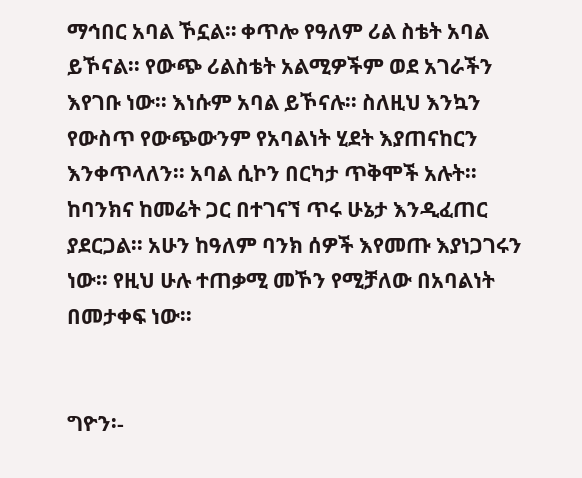ማኅበር አባል ኾኗል። ቀጥሎ የዓለም ሪል ስቴት አባል ይኾናል፡፡ የውጭ ሪልስቴት አልሚዎችም ወደ አገራችን እየገቡ ነው፡፡ እነሱም አባል ይኾናሉ፡፡ ስለዚህ እንኳን የውስጥ የውጭውንም የአባልነት ሂደት እያጠናከርን እንቀጥላለን፡፡ አባል ሲኮን በርካታ ጥቅሞች አሉት፡፡ ከባንክና ከመሬት ጋር በተገናኘ ጥሩ ሁኔታ እንዲፈጠር ያደርጋል፡፡ አሁን ከዓለም ባንክ ሰዎች እየመጡ እያነጋገሩን ነው፡፡ የዚህ ሁሉ ተጠቃሚ መኾን የሚቻለው በአባልነት በመታቀፍ ነው፡፡


ግዮን፡-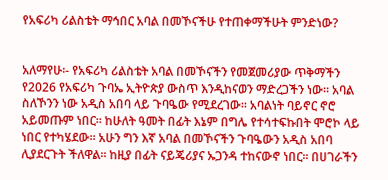የአፍሪካ ሪልስቴት ማኅበር አባል በመኾናችሁ የተጠቀማችሁት ምንድነው?


አለማየሁ፡- የአፍሪካ ሪልስቴት አባል በመኾናችን የመጀመሪያው ጥቅማችን የ2026 የአፍሪካ ጉባኤ ኢትዮጵያ ውስጥ እንዲከናወን ማድረጋችን ነው። አባል ስለኾንን ነው አዲስ አበባ ላይ ጉባዔው የሚደረገው፡፡ አባልነት ባይኖር ኖሮ አይመጡም ነበር፡፡ ከሁለት ዓመት በፊት እኔም በግሌ የተሳተፍኩበት ሞሮኮ ላይ ነበር የተካሄደው፡፡ አሁን ግን እኛ አባል በመኾናችን ጉባዔውን አዲስ አበባ ሊያደርጉት ችለዋል፡፡ ከዚያ በፊት ናይጄሪያና ኡጋንዳ ተከናውኖ ነበር፡፡ በሀገራችን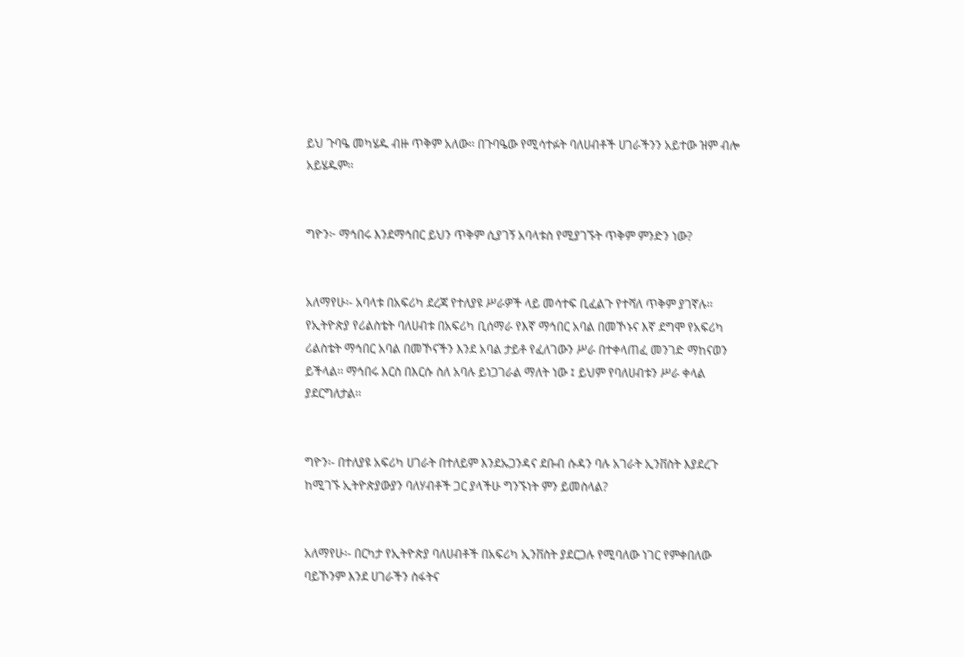ይህ ጉባዔ መካሄዱ ብዙ ጥቅም አለው፡፡ በጉባዔው የሚሳተፉት ባለሀብቶች ሀገራችንን አይተው ዝም ብሎ አይሄዱም፡፡


ግዮን፦ ማኅበሩ እንደማኅበር ይህን ጥቅም ሲያገኝ አባላቱስ የሚያገኙት ጥቅም ምንድን ነው?


አለማየሁ፡- አባላቱ በአፍሪካ ደረጃ የተለያዩ ሥራዎች ላይ መሳተፍ ቢፈልጉ የተሻለ ጥቅም ያገኛሉ፡፡ የኢትዮጵያ የሪልስቴት ባለሀብቱ በአፍሪካ ቢሰማራ የእኛ ማኅበር አባል በመኾኑና እኛ ደግሞ የአፍሪካ ሪልስቴት ማኅበር አባል በመኾናችን እንደ አባል ታይቶ የፈለገውን ሥራ በተቀላጠፈ መንገድ ማከናወን ይችላል፡፡ ማኅበሩ እርስ በእርሱ ስለ አባሉ ይነጋገራል ማለት ነው ፤ ይህም የባለሀብቱን ሥራ ቀላል ያደርግለታል፡፡


ግዮን፡- በተለያዩ አፍሪካ ሀገራት በተለይም እንደኡጋንዳና ደቡብ ሱዳን ባሉ አገራት ኢንቨስት እያደረጉ ከሚገኙ ኢትዮጵያውያን ባለሃብቶች ጋር ያላችሁ ግንኙነት ምን ይመስላል?


አለማየሁ፡- በርካታ የኢትዮጵያ ባለሀብቶች በአፍሪካ ኢንቨስት ያደርጋሉ የሚባለው ነገር የምቀበለው ባይኾንም እንደ ሀገራችን ስፋትና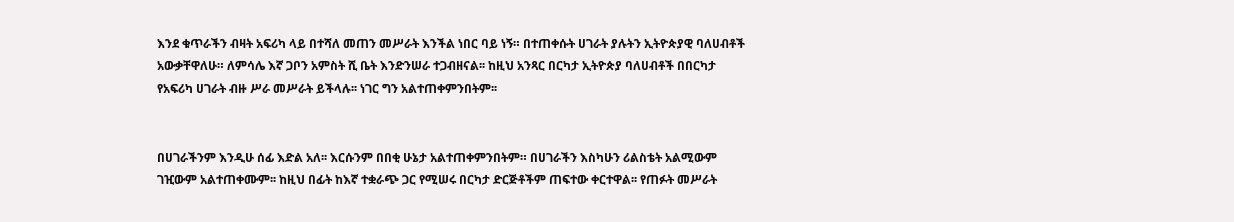እንደ ቁጥራችን ብዛት አፍሪካ ላይ በተሻለ መጠን መሥራት እንችል ነበር ባይ ነኝ። በተጠቀሱት ሀገራት ያሉትን ኢትዮጵያዊ ባለሀብቶች አውቃቸዋለሁ። ለምሳሌ እኛ ጋቦን አምስት ሺ ቤት እንድንሠራ ተጋብዘናል፡፡ ከዚህ አንጻር በርካታ ኢትዮጵያ ባለሀብቶች በበርካታ የአፍሪካ ሀገራት ብዙ ሥራ መሥራት ይችላሉ፡፡ ነገር ግን አልተጠቀምንበትም፡፡


በሀገራችንም እንዲሁ ሰፊ እድል አለ፡፡ እርሱንም በበቂ ሁኔታ አልተጠቀምንበትም። በሀገራችን እስካሁን ሪልስቴት አልሚውም ገዢውም አልተጠቀሙም፡፡ ከዚህ በፊት ከእኛ ተቋራጭ ጋር የሚሠሩ በርካታ ድርጅቶችም ጠፍተው ቀርተዋል፡፡ የጠፉት መሥራት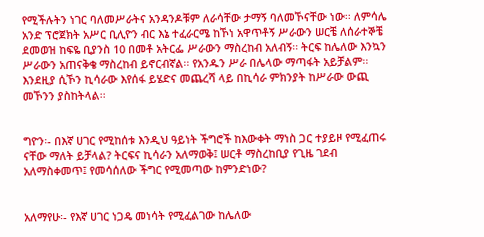የሚችሉትን ነገር ባለመሥራትና አንዳንዶቹም ለራሳቸው ታማኝ ባለመኾናቸው ነው፡፡ ለምሳሌ አንድ ፕሮጀክት አሥር ቢሊዮን ብር እኔ ተፈራርሜ ከኾነ አዋጥቶኝ ሥራውን ሠርቼ ለሰራተኞቼ ደመወዝ ከፍዬ ቢያንስ 10 በመቶ አትርፌ ሥራውን ማስረከብ አለብኝ፡፡ ትርፍ ከሌለው እንኳን ሥራውን አጠናቅቄ ማስረከብ ይኖርብኛል፡፡ የአንዱን ሥራ በሌላው ማጣፋት አይቻልም፡፡ እንደዚያ ሲኾን ኪሳራው እየሰፋ ይሄድና መጨረሻ ላይ በኪሳራ ምክንያት ከሥራው ውጪ መኾንን ያስከትላል፡፡


ግዮን፡- በእኛ ሀገር የሚከሰቱ እንዲህ ዓይነት ችግሮች ከእውቀት ማነስ ጋር ተያይዞ የሚፈጠሩ ናቸው ማለት ይቻላል? ትርፍና ኪሳራን አለማወቅ፤ ሠርቶ ማስረከቢያ የጊዜ ገደብ አለማስቀመጥ፤ የመሳሰለው ችግር የሚመጣው ከምንድነው?


አለማየሁ፡- የእኛ ሀገር ነጋዴ መነሳት የሚፈልገው ከሌለው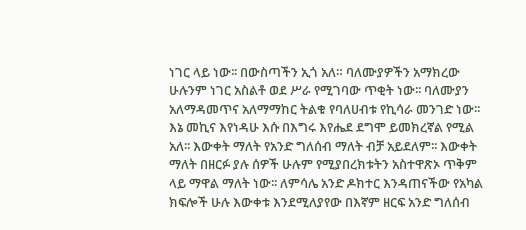ነገር ላይ ነው፡፡ በውስጣችን ኢጎ አለ። ባለሙያዎችን አማክረው ሁሉንም ነገር አስልቶ ወደ ሥራ የሚገባው ጥቂት ነው፡፡ ባለሙያን አለማዳመጥና አለማማከር ትልቁ የባለሀብቱ የኪሳራ መንገድ ነው፡፡ እኔ መኪና እየነዳሁ እሱ በእግሩ እየሔደ ደግሞ ይመክረኛል የሚል አለ፡፡ እውቀት ማለት የአንድ ግለሰብ ማለት ብቻ አይደለም፡፡ እውቀት ማለት በዘርፉ ያሉ ሰዎች ሁሉም የሚያበረክቱትን አስተዋጽኦ ጥቅም ላይ ማዋል ማለት ነው፡፡ ለምሳሌ አንድ ዶክተር እንዳጠናችው የአካል ክፍሎች ሁሉ እውቀቱ እንደሚለያየው በእኛም ዘርፍ አንድ ግለሰብ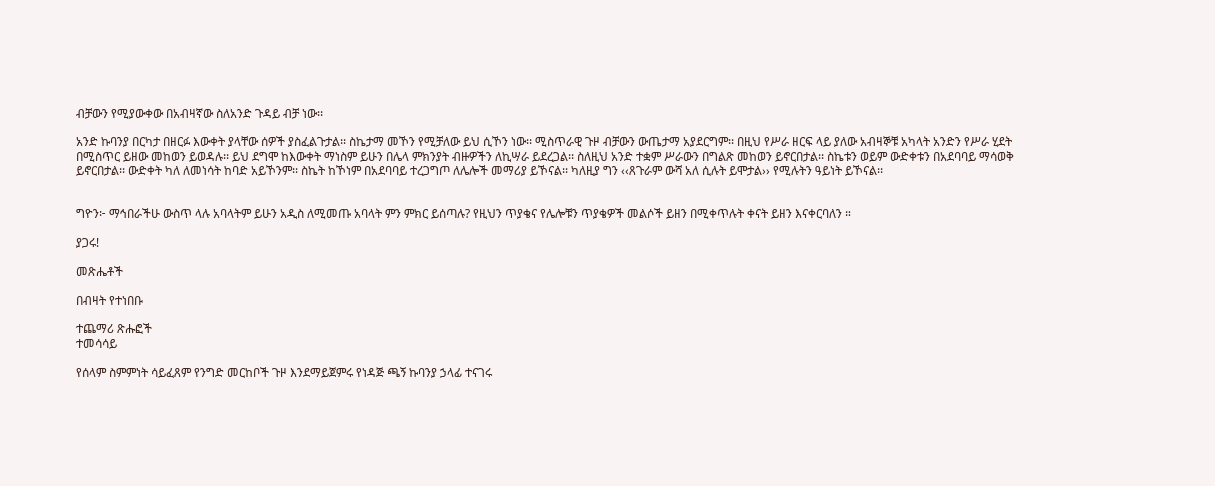ብቻውን የሚያውቀው በአብዛኛው ስለአንድ ጉዳይ ብቻ ነው፡፡

አንድ ኩባንያ በርካታ በዘርፉ እውቀት ያላቸው ሰዎች ያስፈልጉታል፡፡ ስኬታማ መኾን የሚቻለው ይህ ሲኾን ነው፡፡ ሚስጥራዊ ጉዞ ብቻውን ውጤታማ አያደርግም፡፡ በዚህ የሥራ ዘርፍ ላይ ያለው አብዛኞቹ አካላት አንድን የሥራ ሂደት በሚስጥር ይዘው መከወን ይወዳሉ፡፡ ይህ ደግሞ ከእውቀት ማነስም ይሁን በሌላ ምክንያት ብዙዎችን ለኪሣራ ይደረጋል፡፡ ስለዚህ አንድ ተቋም ሥራውን በግልጽ መከወን ይኖርበታል፡፡ ስኬቱን ወይም ውድቀቱን በአደባባይ ማሳወቅ ይኖርበታል፡፡ ውድቀት ካለ ለመነሳት ከባድ አይኾንም፡፡ ስኬት ከኾነም በአደባባይ ተረጋግጦ ለሌሎች መማሪያ ይኾናል፡፡ ካለዚያ ግን ‹‹ጸጉራም ውሻ አለ ሲሉት ይሞታል›› የሚሉትን ዓይነት ይኾናል፡፡


ግዮን፦ ማኅበራችሁ ውስጥ ላሉ አባላትም ይሁን አዲስ ለሚመጡ አባላት ምን ምክር ይሰጣሉ? የዚህን ጥያቄና የሌሎቹን ጥያቄዎች መልሶች ይዘን በሚቀጥሉት ቀናት ይዘን እናቀርባለን ።

ያጋሩ!

መጽሔቶች

በብዛት የተነበቡ

ተጨማሪ ጽሑፎች
ተመሳሳይ

የሰላም ስምምነት ሳይፈጸም የንግድ መርከቦች ጉዞ እንደማይጀምሩ የነዳጅ ጫኝ ኩባንያ ኃላፊ ተናገሩ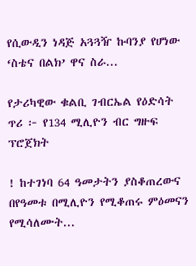የሲውዲን ነዳጅ አጓጓዥ ኩባንያ የሆነው ‘ስቴና በልክ’ ዋና ስራ...

የታሪካዊው ቁልቢ ገብርኤል የዕድሳት ጥሪ ፦ የ134 ሚሊዮን ብር ግዙፍ ፕሮጀክት

! ከተገነባ 64 ዓመታትን ያስቆጠረውና በየዓመቱ በሚሊዮን የሚቆጠሩ ምዕመናን የሚሳለሙት...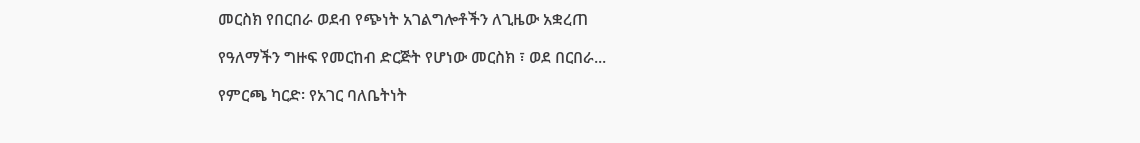መርስክ የበርበራ ወደብ የጭነት አገልግሎቶችን ለጊዜው አቋረጠ

የዓለማችን ግዙፍ የመርከብ ድርጅት የሆነው መርስክ ፣ ወደ በርበራ...

የምርጫ ካርድ፡ የአገር ባለቤትነት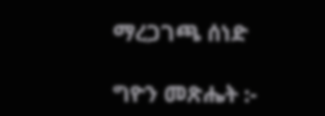ማረጋገጫ ሰነድ

ግዮን መጽሔት :-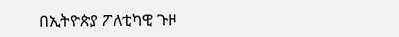በኢትዮጵያ ፖለቲካዊ ጉዞ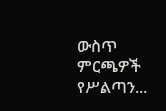ውስጥ ምርጫዎች የሥልጣን...